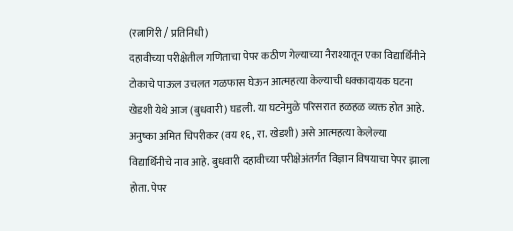(रत्नागिरी / प्रतिनिधी)
दहावीच्या परीक्षेतील गणिताचा पेपर कठीण गेल्याच्या नैराश्यातून एका विद्यार्थिनीने टोकाचे पाऊल उचलत गळफास घेऊन आत्महत्या केल्याची धक्कादायक घटना खेडशी येथे आज (बुधवारी) घडली. या घटनेमुळे परिसरात हळहळ व्यक्त होत आहे.
अनुष्का अमित चिपरीकर (वय १६, रा. खेडशी) असे आत्महत्या केलेल्या विद्यार्थिनीचे नाव आहे. बुधवारी दहावीच्या परीक्षेअंतर्गत विज्ञान विषयाचा पेपर झाला होता. पेपर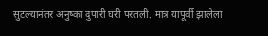सुटल्यानंतर अनुष्का दुपारी घरी परतली. मात्र यापूर्वी झालेला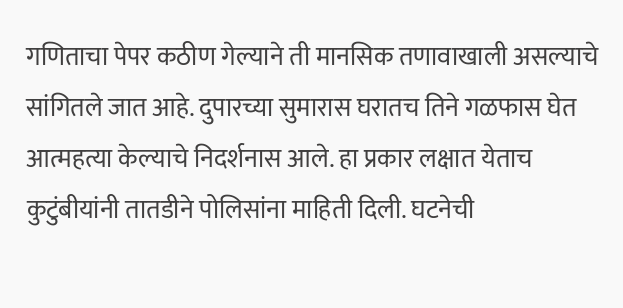गणिताचा पेपर कठीण गेल्याने ती मानसिक तणावाखाली असल्याचे सांगितले जात आहे. दुपारच्या सुमारास घरातच तिने गळफास घेत आत्महत्या केल्याचे निदर्शनास आले. हा प्रकार लक्षात येताच कुटुंबीयांनी तातडीने पोलिसांना माहिती दिली. घटनेची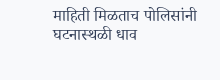माहिती मिळताच पोलिसांनी घटनास्थळी धाव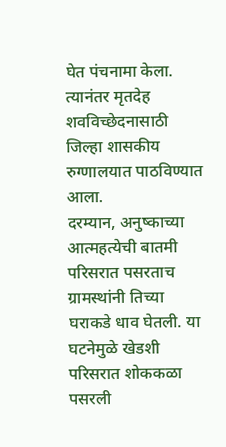घेत पंचनामा केला. त्यानंतर मृतदेह शवविच्छेदनासाठी जिल्हा शासकीय रुग्णालयात पाठविण्यात आला.
दरम्यान, अनुष्काच्या आत्महत्येची बातमी परिसरात पसरताच ग्रामस्थांनी तिच्या घराकडे धाव घेतली. या घटनेमुळे खेडशी परिसरात शोककळा पसरली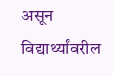असून विद्यार्थ्यांवरील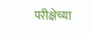परीक्षेच्या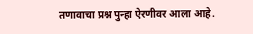तणावाचा प्रश्न पुन्हा ऐरणीवर आला आहे.